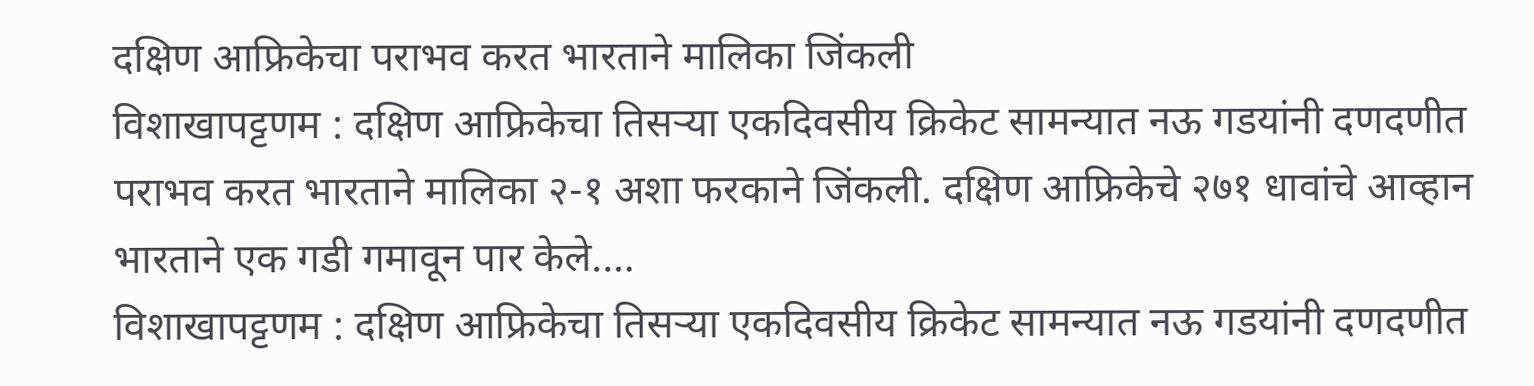दक्षिण आफ्रिकेचा पराभव करत भारताने मालिका जिंकली
विशाखापट्टणम : दक्षिण आफ्रिकेचा तिसऱ्या एकदिवसीय क्रिकेट सामन्यात नऊ गडयांनी दणदणीत पराभव करत भारताने मालिका २-१ अशा फरकाने जिंकली. दक्षिण आफ्रिकेचे २७१ धावांचे आव्हान भारताने एक गडी गमावून पार केले.…
विशाखापट्टणम : दक्षिण आफ्रिकेचा तिसऱ्या एकदिवसीय क्रिकेट सामन्यात नऊ गडयांनी दणदणीत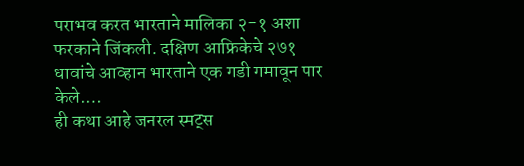पराभव करत भारताने मालिका २-१ अशा फरकाने जिंकली. दक्षिण आफ्रिकेचे २७१ धावांचे आव्हान भारताने एक गडी गमावून पार केले.…
ही कथा आहे जनरल स्मट्स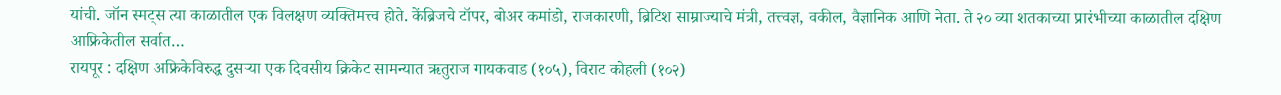यांची. जॉन स्मट्स त्या काळातील एक विलक्षण व्यक्तिमत्त्व होते. केंब्रिजचे टॉपर, बोअर कमांडो, राजकारणी, ब्रिटिश साम्राज्याचे मंत्री, तत्त्वज्ञ, वकील, वैज्ञानिक आणि नेता. ते २० व्या शतकाच्या प्रारंभीच्या काळातील दक्षिण आफ्रिकेतील सर्वात…
रायपूर : दक्षिण अफ्रिकेविरुद्ध दुसऱ्या एक दिवसीय क्रिकेट सामन्यात ऋतुराज गायकवाड (१०५), विराट कोहली (१०२)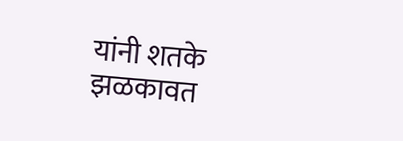यांनी शतके झळकावत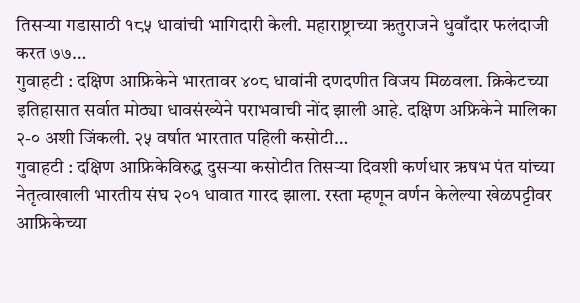तिसऱ्या गडासाठी १८५ धावांची भागिदारी केली. महाराष्ट्राच्या ऋतुराजने धुवाँदार फलंदाजी करत ७७…
गुवाहटी : दक्षिण आफ्रिकेने भारतावर ४०८ धावांनी दणदणीत विजय मिळवला. क्रिकेटच्या इतिहासात सर्वात मोठ्या धावसंख्येने पराभवाची नोंद झाली आहे. दक्षिण अफ्रिकेने मालिका २-० अशी जिंकली. २५ वर्षात भारतात पहिली कसोटी…
गुवाहटी : दक्षिण आफ्रिकेविरुद्ध दुसऱ्या कसोटीत तिसऱ्या दिवशी कर्णधार ऋषभ पंत यांच्या नेतृत्वाखाली भारतीय संघ २०१ धावात गारद झाला. रस्ता म्हणून वर्णन केलेल्या खेळपट्टीवर आफ्रिकेच्या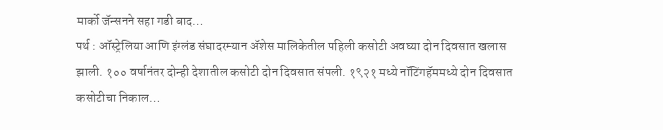मार्को जॅन्सनने सहा गडी बाद…
पर्थ : ऑस्ट्रेलिया आणि इंग्लंड संघादरम्यान ॲशेस मालिकेतील पहिली कसोटी अवघ्या दोन दिवसात खलास झाली. १०० वर्षानंतर दोन्ही देशातील कसोटी दोन दिवसात संपली. १९२१ मध्ये नॉटिंगहॅममध्ये दोन दिवसात कसोटीचा निकाल…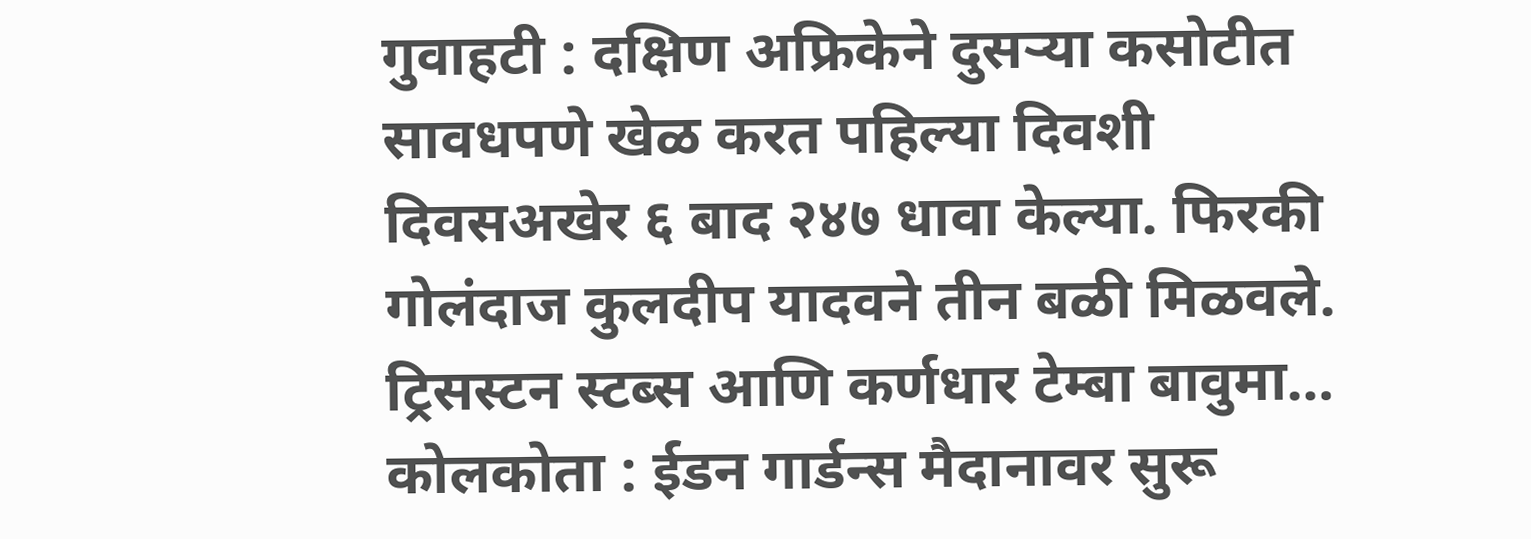गुवाहटी : दक्षिण अफ्रिकेने दुसऱ्या कसोटीत सावधपणे खेळ करत पहिल्या दिवशी दिवसअखेर ६ बाद २४७ धावा केल्या. फिरकी गोलंदाज कुलदीप यादवने तीन बळी मिळवले. ट्रिसस्टन स्टब्स आणि कर्णधार टेम्बा बावुमा…
कोलकोता : ईडन गार्डन्स मैदानावर सुरू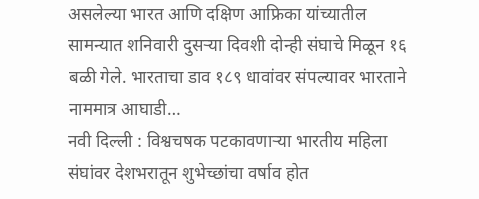असलेल्या भारत आणि दक्षिण आफ्रिका यांच्यातील सामन्यात शनिवारी दुसऱ्या दिवशी दोन्ही संघाचे मिळून १६ बळी गेले. भारताचा डाव १८९ धावांवर संपल्यावर भारताने नाममात्र आघाडी…
नवी दिल्ली : विश्वचषक पटकावणाऱ्या भारतीय महिला संघांवर देशभरातून शुभेच्छांचा वर्षाव होत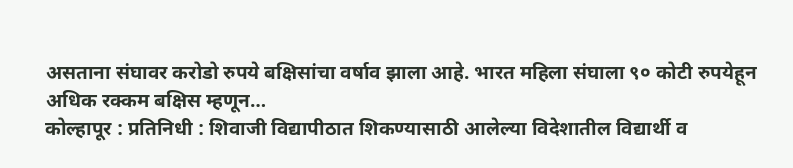असताना संघावर करोडो रुपये बक्षिसांचा वर्षाव झाला आहे. भारत महिला संघाला ९० कोटी रुपयेहून अधिक रक्कम बक्षिस म्हणून…
कोल्हापूर : प्रतिनिधी : शिवाजी विद्यापीठात शिकण्यासाठी आलेल्या विदेशातील विद्यार्थी व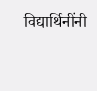विद्यार्थिनींनी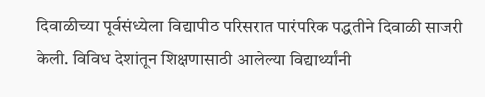दिवाळीच्या पूर्वसंध्येला विद्यापीठ परिसरात पारंपरिक पद्धतीने दिवाळी साजरी केली. विविध देशांतून शिक्षणासाठी आलेल्या विद्यार्थ्यांनी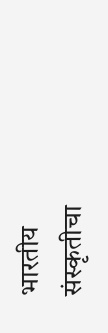भारतीय संस्कृतीचा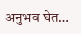अनुभव घेत…